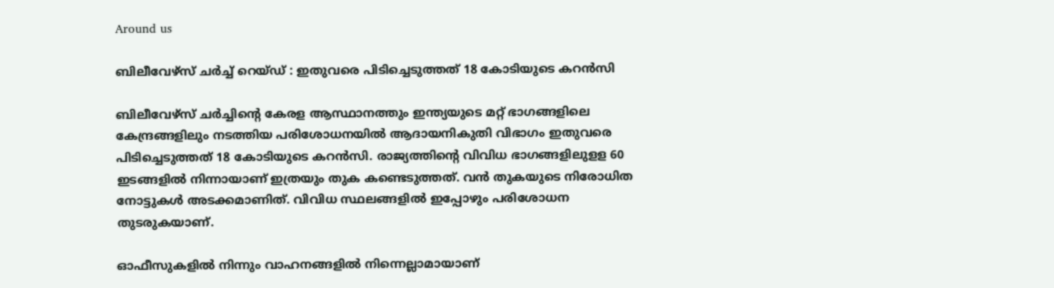Around us

ബിലീവേഴ്‌സ് ചര്‍ച്ച് റെയ്ഡ് : ഇതുവരെ പിടിച്ചെടുത്തത് 18 കോടിയുടെ കറന്‍സി

ബിലീവേഴ്‌സ് ചര്‍ച്ചിന്റെ കേരള ആസ്ഥാനത്തും ഇന്ത്യയുടെ മറ്റ് ഭാഗങ്ങളിലെ കേന്ദ്രങ്ങളിലും നടത്തിയ പരിശോധനയില്‍ ആദായനികുതി വിഭാഗം ഇതുവരെ പിടിച്ചെടുത്തത് 18 കോടിയുടെ കറന്‍സി. രാജ്യത്തിന്റെ വിവിധ ഭാഗങ്ങളിലുളള 60 ഇടങ്ങളില്‍ നിന്നായാണ് ഇത്രയും തുക കണ്ടെടുത്തത്. വന്‍ തുകയുടെ നിരോധിത നോട്ടുകള്‍ അടക്കമാണിത്. വിവിധ സ്ഥലങ്ങളില്‍ ഇപ്പോഴും പരിശോധന തുടരുകയാണ്.

ഓഫീസുകളില്‍ നിന്നും വാഹനങ്ങളില്‍ നിന്നെല്ലാമായാണ്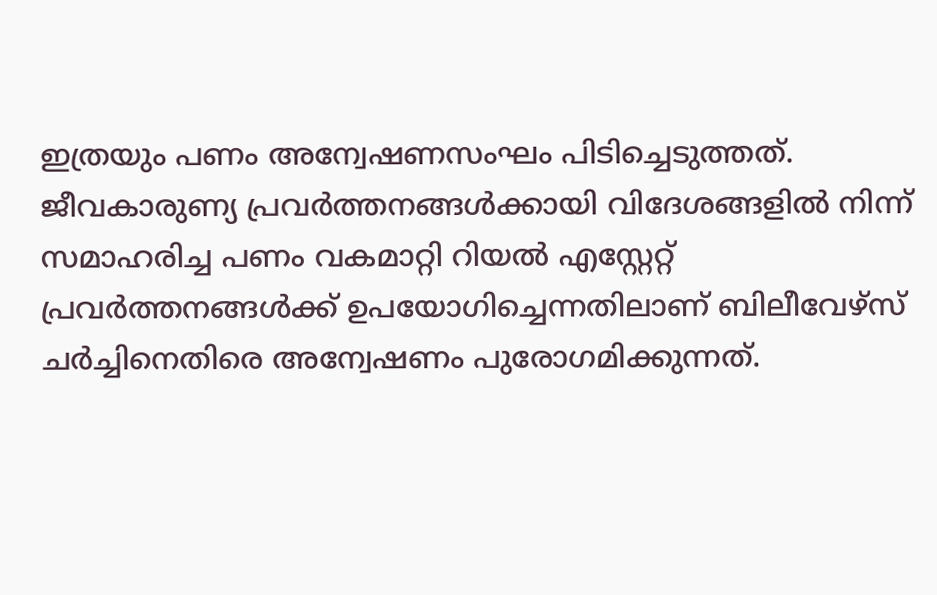ഇത്രയും പണം അന്വേഷണസംഘം പിടിച്ചെടുത്തത്. ജീവകാരുണ്യ പ്രവര്‍ത്തനങ്ങള്‍ക്കായി വിദേശങ്ങളില്‍ നിന്ന് സമാഹരിച്ച പണം വകമാറ്റി റിയല്‍ എസ്റ്റേറ്റ് പ്രവര്‍ത്തനങ്ങള്‍ക്ക് ഉപയോഗിച്ചെന്നതിലാണ് ബിലീവേഴ്‌സ് ചര്‍ച്ചിനെതിരെ അന്വേഷണം പുരോഗമിക്കുന്നത്.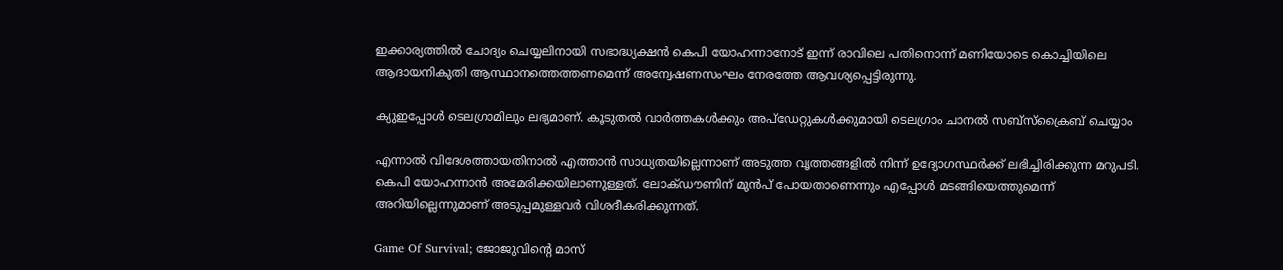ഇക്കാര്യത്തില്‍ ചോദ്യം ചെയ്യലിനായി സഭാദ്ധ്യക്ഷന്‍ കെപി യോഹന്നാനോട് ഇന്ന് രാവിലെ പതിനൊന്ന് മണിയോടെ കൊച്ചിയിലെ ആദായനികുതി ആസ്ഥാനത്തെത്തണമെന്ന് അന്വേഷണസംഘം നേരത്തേ ആവശ്യപ്പെട്ടിരുന്നു.

ക്യുഇപ്പോള്‍ ടെലഗ്രാമിലും ലഭ്യമാണ്. കൂടുതല്‍ വാര്‍ത്തകള്‍ക്കും അപ്‌ഡേറ്റുകള്‍ക്കുമായി ടെലഗ്രാം ചാനല്‍ സബ്‌സ്‌ക്രൈബ് ചെയ്യാം

എന്നാല്‍ വിദേശത്തായതിനാല്‍ എത്താന്‍ സാധ്യതയില്ലെന്നാണ് അടുത്ത വൃത്തങ്ങളില്‍ നിന്ന് ഉദ്യോഗസ്ഥര്‍ക്ക് ലഭിച്ചിരിക്കുന്ന മറുപടി. കെപി യോഹന്നാന്‍ അമേരിക്കയിലാണുള്ളത്. ലോക്ഡൗണിന് മുന്‍പ് പോയതാണെന്നും എപ്പോള്‍ മടങ്ങിയെത്തുമെന്ന് അറിയില്ലെന്നുമാണ് അടുപ്പമുള്ളവര്‍ വിശദീകരിക്കുന്നത്.

Game Of Survival; ജോജുവിന്റെ മാസ്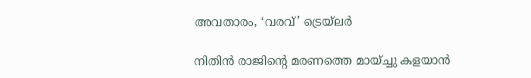അവതാരം, ‘വരവ്’ ട്രെയ്‌ലർ

നിതിന്‍ രാജിന്റെ മരണത്തെ മായ്ച്ചു കളയാന്‍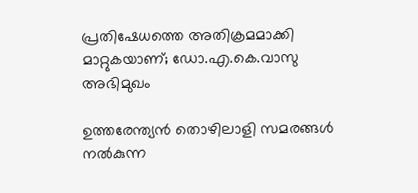പ്രതിഷേധത്തെ അതിക്രമമാക്കി മാറ്റുകയാണ്; ഡോ.എ.കെ.വാസു അഭിമുഖം

ഉത്തരേന്ത്യന്‍ തൊഴിലാളി സമരങ്ങള്‍ നല്‍കുന്ന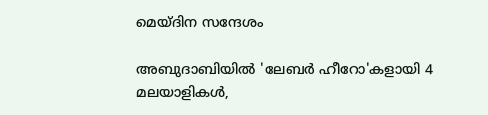മെയ്ദിന സന്ദേശം

അബുദാബിയിൽ 'ലേബർ ഹീറോ'കളായി 4 മലയാളികൾ,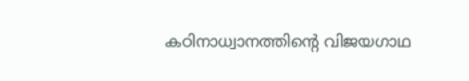കഠിനാധ്വാനത്തിന്‍റെ വിജയഗാഥ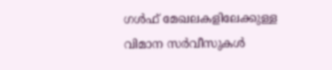ഗള്‍ഫ് മേഖലകളിലേക്കുള്ള വിമാന സര്‍വീസുകള്‍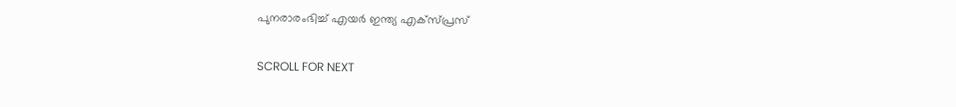പുനരാരംഭിച്ച് എയര്‍ ഇന്ത്യ എക്‌സ്പ്രസ്

SCROLL FOR NEXT